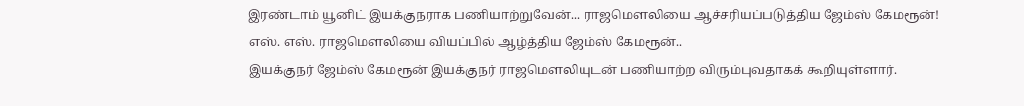இரண்டாம் யூனிட் இயக்குநராக பணியாற்றுவேன்... ராஜமௌலியை ஆச்சரியப்படுத்திய ஜேம்ஸ் கேமரூன்!
எஸ். எஸ். ராஜமௌலியை வியப்பில் ஆழ்த்திய ஜேம்ஸ் கேமரூன்..
இயக்குநர் ஜேம்ஸ் கேமரூன் இயக்குநர் ராஜமௌலியுடன் பணியாற்ற விரும்புவதாகக் கூறியுள்ளார்.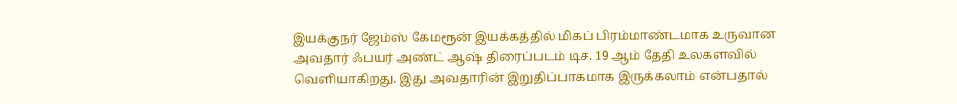இயக்குநர் ஜேம்ஸ் கேமரூன் இயக்கத்தில் மிகப் பிரம்மாண்டமாக உருவான அவதார் ஃபயர் அண்ட் ஆஷ் திரைப்படம் டிச. 19 ஆம் தேதி உலகளவில் வெளியாகிறது. இது அவதாரின் இறுதிப்பாகமாக இருக்கலாம் என்பதால்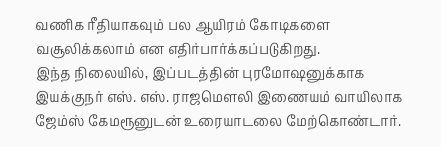வணிக ரீதியாகவும் பல ஆயிரம் கோடிகளை வசூலிக்கலாம் என எதிர்பார்க்கப்படுகிறது.
இந்த நிலையில், இப்படத்தின் புரமோஷனுக்காக இயக்குநர் எஸ். எஸ். ராஜமௌலி இணையம் வாயிலாக ஜேம்ஸ் கேமரூனுடன் உரையாடலை மேற்கொண்டார்.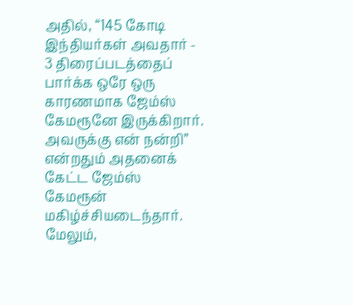அதில், “145 கோடி இந்தியர்கள் அவதார் - 3 திரைப்படத்தைப் பார்க்க ஒரே ஒரு காரணமாக ஜேம்ஸ் கேமரூனே இருக்கிறார். அவருக்கு என் நன்றி” என்றதும் அதனைக் கேட்ட ஜேம்ஸ் கேமரூன் மகிழ்ச்சியடைந்தார்.
மேலும்,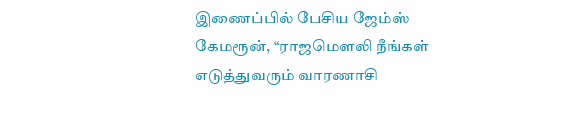இணைப்பில் பேசிய ஜேம்ஸ் கேமரூன், “ராஜமௌலி நீங்கள் எடுத்துவரும் வாரணாசி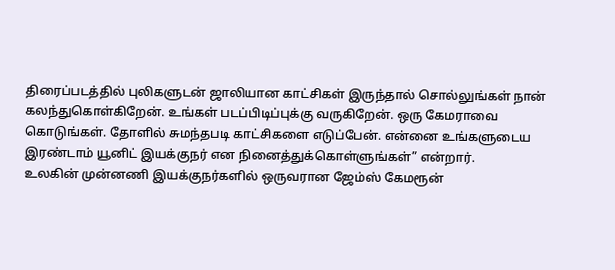திரைப்படத்தில் புலிகளுடன் ஜாலியான காட்சிகள் இருந்தால் சொல்லுங்கள் நான் கலந்துகொள்கிறேன். உங்கள் படப்பிடிப்புக்கு வருகிறேன். ஒரு கேமராவை கொடுங்கள். தோளில் சுமந்தபடி காட்சிகளை எடுப்பேன். என்னை உங்களுடைய இரண்டாம் யூனிட் இயக்குநர் என நினைத்துக்கொள்ளுங்கள்” என்றார்.
உலகின் முன்னணி இயக்குநர்களில் ஒருவரான ஜேம்ஸ் கேமரூன்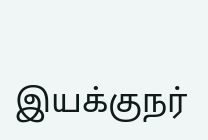இயக்குநர்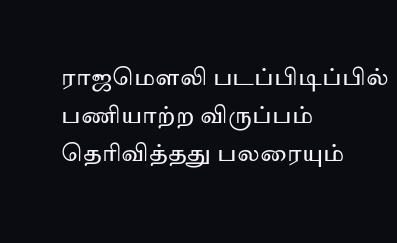ராஜமௌலி படப்பிடிப்பில் பணியாற்ற விருப்பம் தெரிவித்தது பலரையும்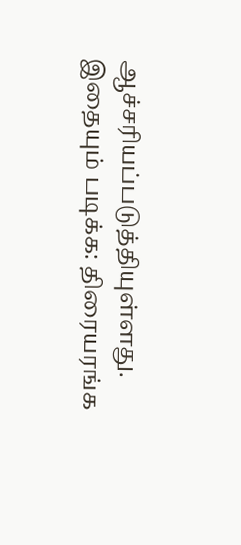ஆச்சரியப்படுத்தியுள்ளது.
இதையும் படிக்க: திரையரங்க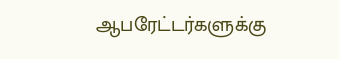ஆபரேட்டர்களுக்கு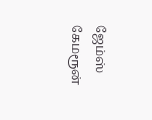ஜேம்ஸ் கேமரூன்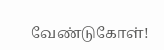வேண்டுகோள்!